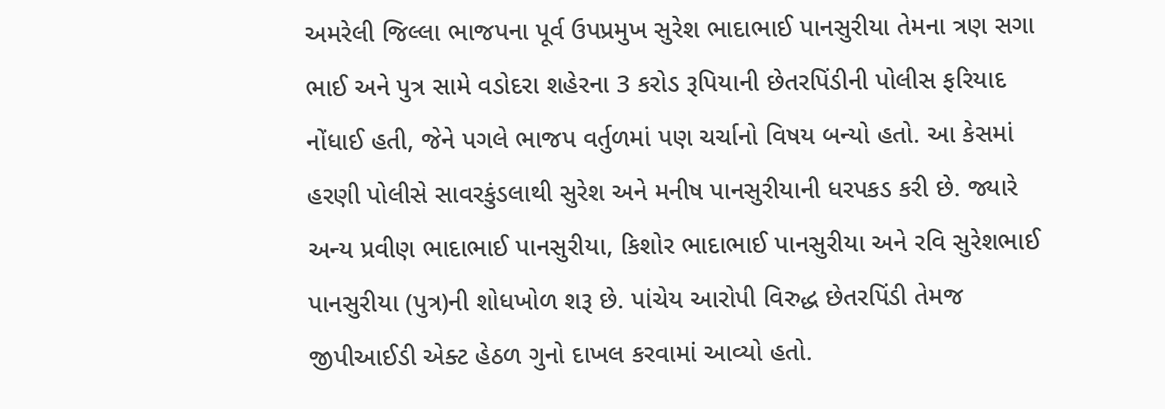અમરેલી જિલ્લા ભાજપના પૂર્વ ઉપપ્રમુખ સુરેશ ભાદાભાઈ પાનસુરીયા તેમના ત્રણ સગા ભાઈ અને પુત્ર સામે વડોદરા શહેરના 3 કરોડ રૂપિયાની છેતરપિંડીની પોલીસ ફરિયાદ નોંધાઈ હતી, જેને પગલે ભાજપ વર્તુળમાં પણ ચર્ચાનો વિષય બન્યો હતો. આ કેસમાં હરણી પોલીસે સાવરકુંડલાથી સુરેશ અને મનીષ પાનસુરીયાની ધરપકડ કરી છે. જ્યારે અન્ય પ્રવીણ ભાદાભાઈ પાનસુરીયા, કિશોર ભાદાભાઈ પાનસુરીયા અને રવિ સુરેશભાઈ પાનસુરીયા (પુત્ર)ની શોધખોળ શરૂ છે. પાંચેય આરોપી વિરુદ્ધ છેતરપિંડી તેમજ જીપીઆઈડી એક્ટ હેઠળ ગુનો દાખલ કરવામાં આવ્યો હતો.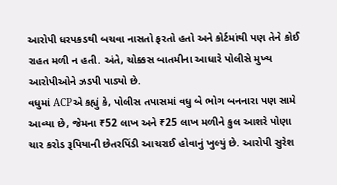આરોપી ધરપકડથી બચવા નાસતો ફરતો હતો અને કોર્ટમાંથી પણ તેને કોઈ રાહત મળી ન હતી. અંતે, ચોક્કસ બાતમીના આધારે પોલીસે મુખ્ય આરોપીઓને ઝડપી પાડ્યો છે.
વધુમાં ACPએ કહ્યું કે, પોલીસ તપાસમાં વધુ બે ભોગ બનનારા પણ સામે આવ્યા છે, જેમના ₹52 લાખ અને ₹25 લાખ મળીને કુલ આશરે પોણા ચાર કરોડ રૂપિયાની છેતરપિંડી આચરાઈ હોવાનું ખુલ્યું છે. આરોપી સુરેશ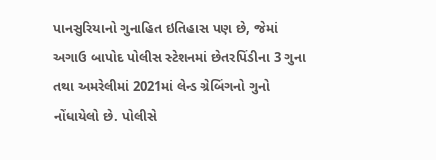પાનસુરિયાનો ગુનાહિત ઇતિહાસ પણ છે, જેમાં અગાઉ બાપોદ પોલીસ સ્ટેશનમાં છેતરપિંડીના 3 ગુના તથા અમરેલીમાં 2021માં લેન્ડ ગ્રેબિંગનો ગુનો નોંધાયેલો છે. પોલીસે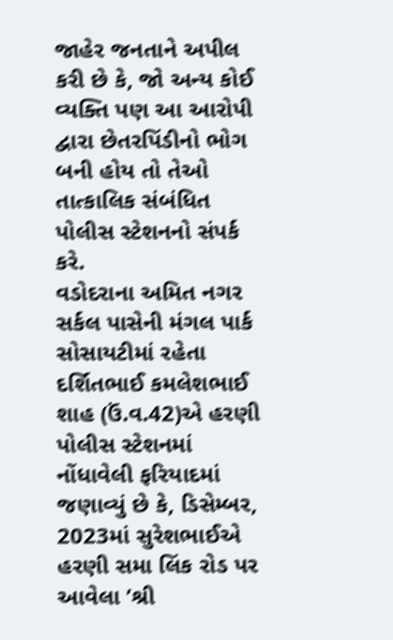જાહેર જનતાને અપીલ કરી છે કે, જો અન્ય કોઈ વ્યક્તિ પણ આ આરોપી દ્વારા છેતરપિંડીનો ભોગ બની હોય તો તેઓ તાત્કાલિક સંબંધિત પોલીસ સ્ટેશનનો સંપર્ક કરે.
વડોદરાના અમિત નગર સર્કલ પાસેની મંગલ પાર્ક સોસાયટીમાં રહેતા દર્શિતભાઈ કમલેશભાઈ શાહ (ઉં.વ.42)એ હરણી પોલીસ સ્ટેશનમાં નોંધાવેલી ફરિયાદમાં જણાવ્યું છે કે, ડિસેમ્બર, 2023માં સુરેશભાઈએ હરણી સમા લિંક રોડ પર આવેલા ’શ્રી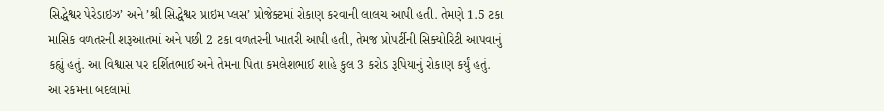સિદ્ધેશ્વર પેરેડાઇઝ’ અને ’શ્રી સિદ્ધેશ્વર પ્રાઇમ પ્લસ’ પ્રોજેક્ટમાં રોકાણ કરવાની લાલચ આપી હતી. તેમણે 1.5 ટકા માસિક વળતરની શરૂઆતમાં અને પછી 2 ટકા વળતરની ખાતરી આપી હતી, તેમજ પ્રોપર્ટીની સિક્યોરિટી આપવાનું કહ્યું હતું. આ વિશ્વાસ પર દર્શિતભાઈ અને તેમના પિતા કમલેશભાઈ શાહે કુલ 3 કરોડ રૂપિયાનું રોકાણ કર્યું હતું.
આ રકમના બદલામાં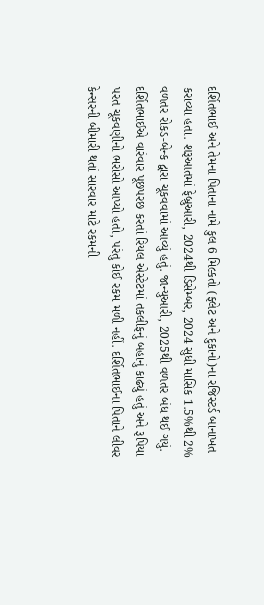દર્શિતભાઈ અને તેમના પિતાના નામે કુલ 6 મિલ્કતો (ફ્લેટ અને દુકાનો)ના રજિસ્ટર્ડ બાનાખત કરાવ્યા હતા. શરૂઆતમાં ફેબ્રુઆરી, 2024થી ડિસેમ્બર, 2024 સુધી માસિક 1.5%થી 2% વળતર રોકડ-બેન્ક દ્વારા ચૂકવવામાં આવ્યું હતું. જાન્યુઆરી, 2025થી વળતર બંધ થઈ ગયું. દર્શિતભાઈએ વારંવાર પૂછપરછ કરતાં રિયલ એસ્ટેટમાં તકલીફનું બહાનું કાઢ્યું હતું અને રૂપિયા પરત ચૂકવણીનો ભરોસો આપ્યો હતો, પરંતુ કોઈ રકમ મળી નહીં. દર્શિતભાઈના પિતાને લીવર કેન્સરની બીમારી થતાં સારવાર માટે રકમની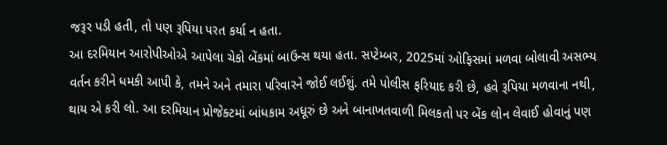જરૂર પડી હતી, તો પણ રૂપિયા પરત કર્યા ન હતા.
આ દરમિયાન આરોપીઓએ આપેલા ચેકો બેંકમાં બાઉન્સ થયા હતા. સપ્ટેમ્બર, 2025માં ઓફિસમાં મળવા બોલાવી અસભ્ય વર્તન કરીને ધમકી આપી કે, તમને અને તમારા પરિવારને જોઈ લઈશું. તમે પોલીસ ફરિયાદ કરી છે, હવે રૂપિયા મળવાના નથી, થાય એ કરી લો. આ દરમિયાન પ્રોજેક્ટમાં બાંધકામ અધૂરું છે અને બાનાખતવાળી મિલકતો પર બેંક લોન લેવાઈ હોવાનું પણ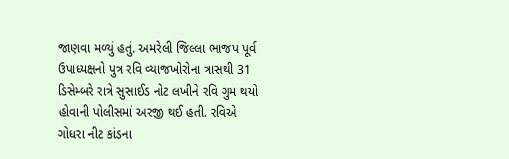જાણવા મળ્યું હતું. અમરેલી જિલ્લા ભાજપ પૂર્વ ઉપાધ્યક્ષનો પુત્ર રવિ વ્યાજખોરોના ત્રાસથી 31 ડિસેમ્બરે રાત્રે સુસાઈડ નોટ લખીને રવિ ગુમ થયો હોવાની પોલીસમાં અરજી થઈ હતી. રવિએ ગોધરા નીટ કાંડના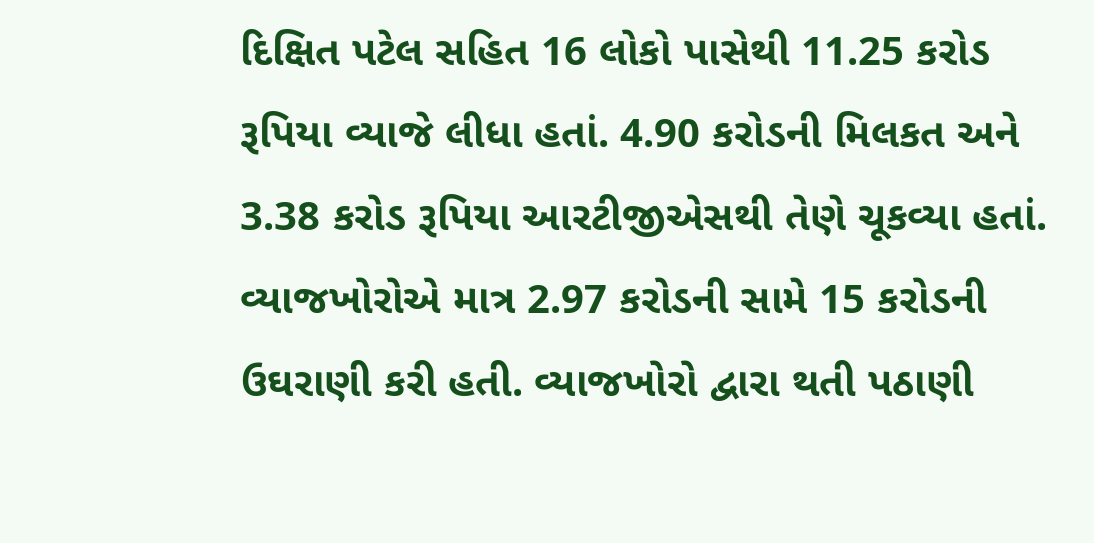દિક્ષિત પટેલ સહિત 16 લોકો પાસેથી 11.25 કરોડ રૂપિયા વ્યાજે લીધા હતાં. 4.90 કરોડની મિલકત અને 3.38 કરોડ રૂપિયા આરટીજીએસથી તેણે ચૂકવ્યા હતાં. વ્યાજખોરોએ માત્ર 2.97 કરોડની સામે 15 કરોડની ઉઘરાણી કરી હતી. વ્યાજખોરો દ્વારા થતી પઠાણી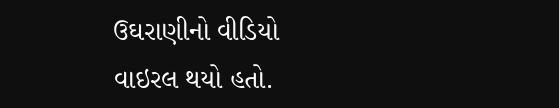ઉઘરાણીનો વીડિયો વાઇરલ થયો હતો.